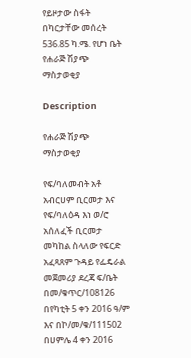የይዞታው ስፋት በካርታቸው መሰረት 536.85 ካ.ሜ. የሆነ ቤት የሐራጅ ሽያጭ ማስታወቂያ

Description

የሐራጅ ሽያጭ ማስታወቂያ

የፍ/ባለመብት አቶ አብርሀም ቢርመታ እና የፍ/ባለዕዳ እነ ወ/ሮ አሰለፈች ቢርመታ መካከል ስላለው የፍርድ አፈጻጸም ጉዳይ የፌዴራል መጀመሪያ ደረጃ ፍ/ቤት በመ/ቁጥር/108126 በየካቲት 5 ቀን 2016 ዓ/ም እና በኮ/መ/ቁ/111502 በሀምሌ 4 ቀን 2016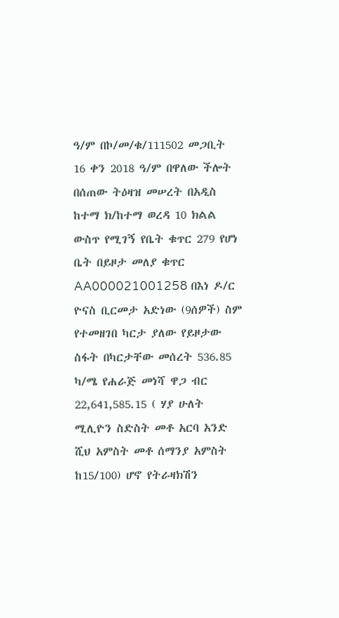ዓ/ም በኮ/መ/ቁ/111502 መጋቢት 16 ቀን 2018 ዓ/ም በዋለው ችሎት በሰጠው ትዕዛዝ መሠረት በአዲስ ከተማ ክ/ከተማ ወረዳ 10 ክልል ውስጥ የሚገኝ የቤት ቁጥር 279 የሆነ ቤት በይዞታ መለያ ቁጥር AA000021001258 በእነ ዶ/ር ዮናስ ቢርመታ አድነው (9ሰዎች) ስም የተመዘገበ ካርታ ያለው የይዞታው ስፋት በካርታቸው መሰረት 536.85 ካ/ሜ የሐራጅ መነሻ ዋጋ ብር 22,641,585.15 ( ሃያ ሁለት ሚሊዮን ስድስት መቶ አርባ አንድ ሺህ አምስት መቶ ሰማንያ አምስት ከ15/100) ሆኖ የትራዛክሽን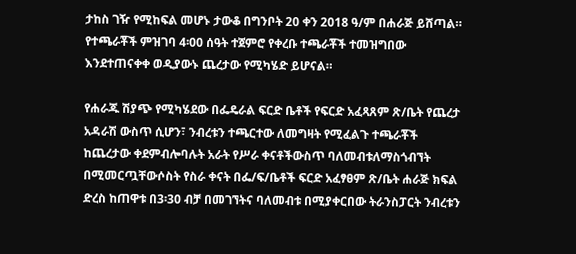ታከስ ገዥ የሚከፍል መሆኑ ታውቆ በግንቦት 20 ቀን 2018 ዓ/ም በሐራጅ ይሸጣል። የተጫራቾች ምዝገባ 4፡00 ሰዓት ተጀምሮ የቀረቡ ተጫራቾች ተመዝግበው እንደተጠናቀቀ ወዲያውኑ ጨረታው የሚካሄድ ይሆናል።

የሐራጁ ሽያጭ የሚካሄደው በፌዴራል ፍርድ ቤቶች የፍርድ አፈጻጸም ጽ/ቤት የጨረታ አዳራሽ ውስጥ ሲሆን፣ ንብረቱን ተጫርተው ለመግዛት የሚፈልጉ ተጫራቾች ከጨረታው ቀደምብሎባሉት አራት የሥራ ቀናቶችውስጥ ባለመብቱለማስጎብኘት በሚመርጧቸውሶስት የስራ ቀናት በፌ/ፍ/ቤቶች ፍርድ አፈፃፀም ጽ/ቤት ሐራጅ ክፍል ድረስ ከጠዋቱ በ3፡30 ብቻ በመገኘትና ባለመብቱ በሚያቀርበው ትራንስፓርት ንብረቱን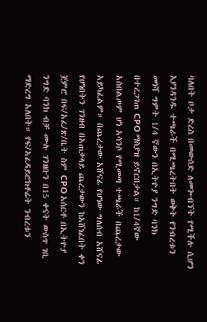ባለበት ቦታ ድረስ በመውሰድ ለመጐብኘት የሚችሉ ሲሆን እያንዳንዱ ተጫራች በሚጫረትበት ወቅት የንብረቱን መነሻ ግምት 1/4 ኛውን በኢትዮያ ንግድ ባንክ በተረጋገጠ CPO ማስያዝ ይኖርበታል። ከ1/4ኛው አስበልጦም ሆነ አሳንሶ የሚመጣ ተጫራች በጨረታው አይካፈልም። በጨረታው አሸናፊ የሆነው ግለሰብ አሸናፊ የሆነበትን ገንዘብ በአጠቃላይ ጨረታውን ከአሸነፈበት ቀን ጀምሮ በፍ/አፈ/ጽ/ቤት ስም CPO አሰርቶ በኢትዮያ ንግድ ባንክ ብቻ ሙሉ ገንዘቡን በ15 ቀናት ውስጥ ገቢ ማድረግ አለበት። የፍ/አፈዳይሮክቶሬት ንብረቱን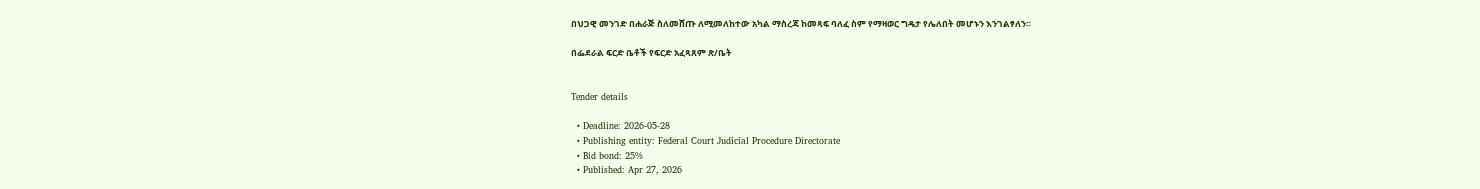በህጋዊ መንገድ በሐራጅ ስለመሸጡ ለሚመለከተው አካል ማስረጃ ከመጻፍ ባለፈ ስም የማዛወር ግዴታ የሌለበት መሆኑን እንገልፃለን።

በፌደራል ፍርድ ቤቶች የፍርድ አፈጻጸም ጽ/ቤት


Tender details

  • Deadline: 2026-05-28
  • Publishing entity: Federal Court Judicial Procedure Directorate
  • Bid bond: 25%
  • Published: Apr 27, 2026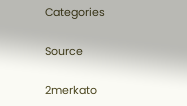Categories

Source

2merkato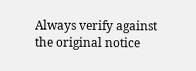Always verify against the original notice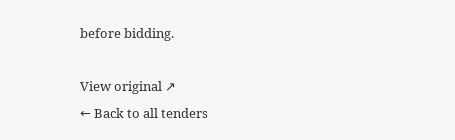before bidding.

View original ↗
← Back to all tenders